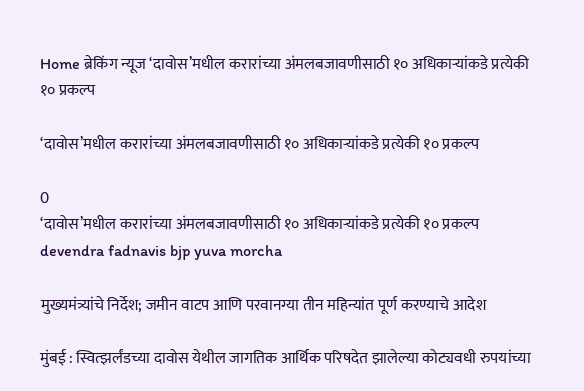Home ब्रेकिंग न्यूज ‘दावोस’मधील करारांच्या अंमलबजावणीसाठी १० अधिकाऱ्यांकडे प्रत्येकी १० प्रकल्प

‘दावोस’मधील करारांच्या अंमलबजावणीसाठी १० अधिकाऱ्यांकडे प्रत्येकी १० प्रकल्प

0
‘दावोस’मधील करारांच्या अंमलबजावणीसाठी १० अधिकाऱ्यांकडे प्रत्येकी १० प्रकल्प
devendra fadnavis bjp yuva morcha

मुख्यमंत्र्यांचे निर्देश; जमीन वाटप आणि परवानग्या तीन महिन्यांत पूर्ण करण्याचे आदेश

मुंबई : स्वित्झर्लंडच्या दावोस येथील जागतिक आर्थिक परिषदेत झालेल्या कोट्यवधी रुपयांच्या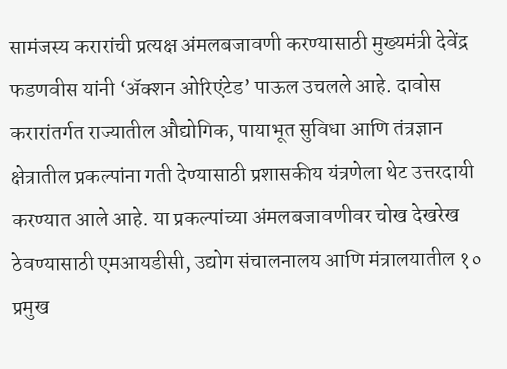सामंजस्य करारांची प्रत्यक्ष अंमलबजावणी करण्यासाठी मुख्यमंत्री देवेंद्र फडणवीस यांनी ‘ॲक्शन ओरिएंटेड’ पाऊल उचलले आहे. दावोस करारांतर्गत राज्यातील औद्योगिक, पायाभूत सुविधा आणि तंत्रज्ञान क्षेत्रातील प्रकल्पांना गती देण्यासाठी प्रशासकीय यंत्रणेला थेट उत्तरदायी करण्यात आले आहे. या प्रकल्पांच्या अंमलबजावणीवर चोख देखरेख ठेवण्यासाठी एमआयडीसी, उद्योग संचालनालय आणि मंत्रालयातील १० प्रमुख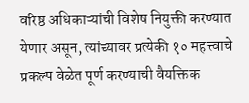वरिष्ठ अधिकाऱ्यांची विशेष नियुक्ती करण्यात येणार असून, त्यांच्यावर प्रत्येकी १० महत्त्वाचे प्रकल्प वेळेत पूर्ण करण्याची वैयक्तिक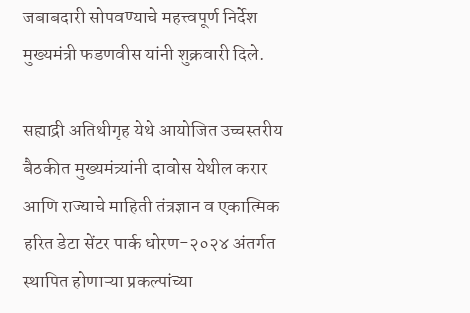जबाबदारी सोपवण्याचे महत्त्वपूर्ण निर्देश मुख्यमंत्री फडणवीस यांनी शुक्रवारी दिले.

सह्याद्री अतिथीगृह येथे आयोजित उच्चस्तरीय बैठकीत मुख्यमंत्र्यांनी दावोस येथील करार आणि राज्याचे माहिती तंत्रज्ञान व एकात्मिक हरित डेटा सेंटर पार्क धोरण-२०२४ अंतर्गत स्थापित होणाऱ्या प्रकल्पांच्या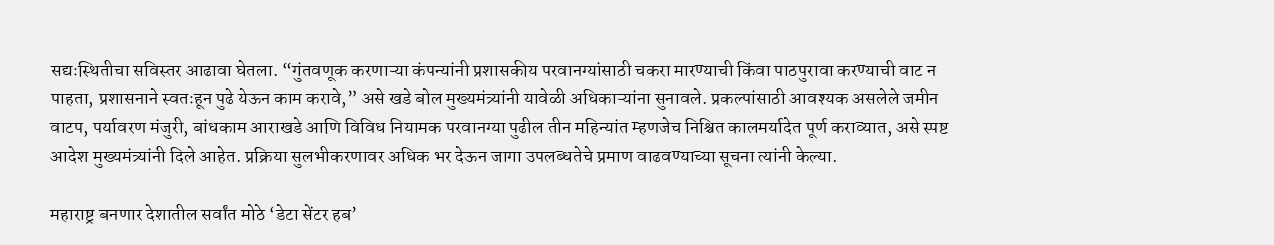सद्यःस्थितीचा सविस्तर आढावा घेतला. “गुंतवणूक करणाऱ्या कंपन्यांनी प्रशासकीय परवानग्यांसाठी चकरा मारण्याची किंवा पाठपुरावा करण्याची वाट न पाहता, प्रशासनाने स्वतःहून पुढे येऊन काम करावे,” असे खडे बोल मुख्यमंत्र्यांनी यावेळी अधिकाऱ्यांना सुनावले. प्रकल्पांसाठी आवश्यक असलेले जमीन वाटप, पर्यावरण मंजुरी, बांधकाम आराखडे आणि विविध नियामक परवानग्या पुढील तीन महिन्यांत म्हणजेच निश्चित कालमर्यादेत पूर्ण कराव्यात, असे स्पष्ट आदेश मुख्यमंत्र्यांनी दिले आहेत. प्रक्रिया सुलभीकरणावर अधिक भर देऊन जागा उपलब्धतेचे प्रमाण वाढवण्याच्या सूचना त्यांनी केल्या.

महाराष्ट्र बनणार देशातील सर्वांत मोठे ‘डेटा सेंटर हब’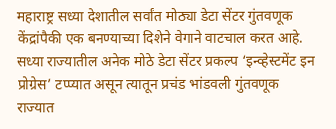महाराष्ट्र सध्या देशातील सर्वांत मोठ्या डेटा सेंटर गुंतवणूक केंद्रांपैकी एक बनण्याच्या दिशेने वेगाने वाटचाल करत आहे. सध्या राज्यातील अनेक मोठे डेटा सेंटर प्रकल्प ‘इन्व्हेस्टमेंट इन प्रोग्रेस’ टप्प्यात असून त्यातून प्रचंड भांडवली गुंतवणूक राज्यात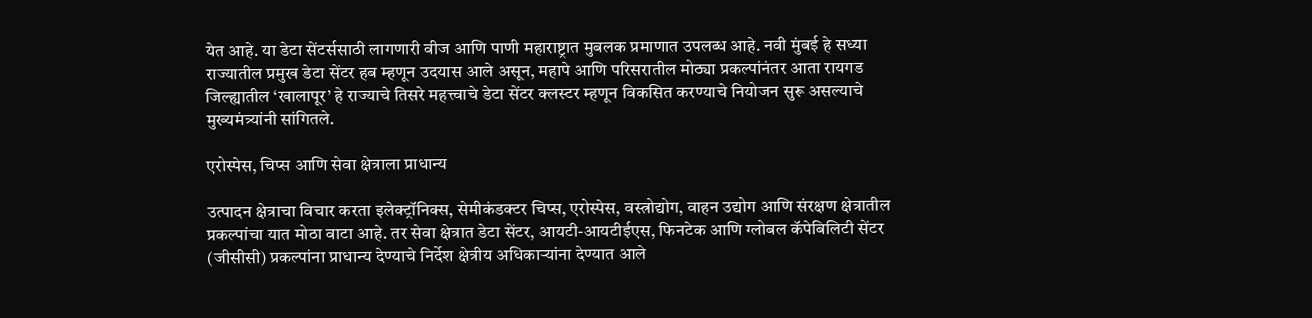येत आहे. या डेटा सेंटर्ससाठी लागणारी वीज आणि पाणी महाराष्ट्रात मुबलक प्रमाणात उपलब्ध आहे. नवी मुंबई हे सध्या राज्यातील प्रमुख डेटा सेंटर हब म्हणून उदयास आले असून, महापे आणि परिसरातील मोठ्या प्रकल्पांनंतर आता रायगड जिल्ह्यातील ‘खालापूर’ हे राज्याचे तिसरे महत्त्वाचे डेटा सेंटर क्लस्टर म्हणून विकसित करण्याचे नियोजन सुरू असल्याचे मुख्यमंत्र्यांनी सांगितले.

एरोस्पेस, चिप्स आणि सेवा क्षेत्राला प्राधान्य

उत्पादन क्षेत्राचा विचार करता इलेक्ट्रॉनिक्स, सेमीकंडक्टर चिप्स, एरोस्पेस, वस्त्रोद्योग, वाहन उद्योग आणि संरक्षण क्षेत्रातील प्रकल्पांचा यात मोठा वाटा आहे. तर सेवा क्षेत्रात डेटा सेंटर, आयटी-आयटीईएस, फिनटेक आणि ग्लोबल कॅपेबिलिटी सेंटर (जीसीसी) प्रकल्पांना प्राधान्य देण्याचे निर्देश क्षेत्रीय अधिकाऱ्यांना देण्यात आले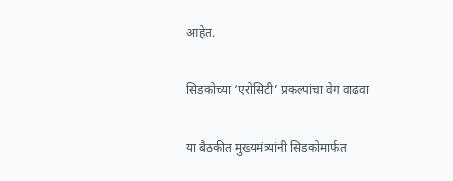आहेत.

सिडकोच्या ‘एरोसिटी’ प्रकल्पांचा वेग वाढवा

या बैठकीत मुख्यमंत्र्यांनी सिडकोमार्फत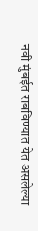नवी मुंबईत राबविण्यात येत असलेल्या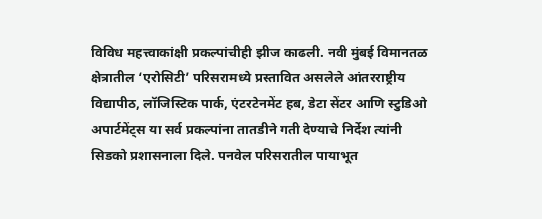विविध महत्त्वाकांक्षी प्रकल्पांचीही झीज काढली. नवी मुंबई विमानतळ क्षेत्रातील ‘एरोसिटी’ परिसरामध्ये प्रस्तावित असलेले आंतरराष्ट्रीय विद्यापीठ, लॉजिस्टिक पार्क, एंटरटेनमेंट हब, डेटा सेंटर आणि स्टुडिओ अपार्टमेंट्स या सर्व प्रकल्पांना तातडीने गती देण्याचे निर्देश त्यांनी सिडको प्रशासनाला दिले. पनवेल परिसरातील पायाभूत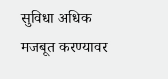सुविधा अधिक मजबूत करण्यावर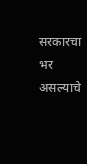सरकारचा भर असल्याचे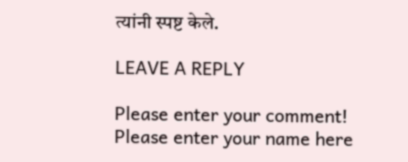त्यांनी स्पष्ट केले.

LEAVE A REPLY

Please enter your comment!
Please enter your name here